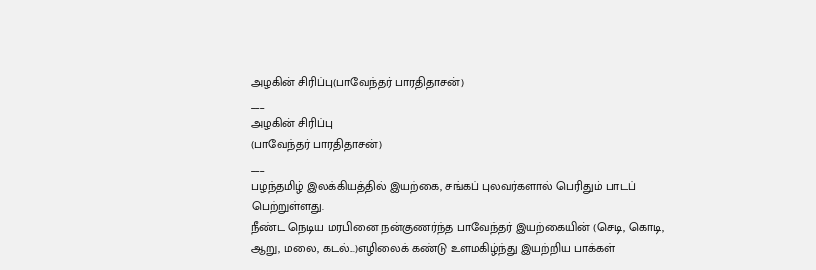அழகின் சிரிப்பு(பாவேந்தர் பாரதிதாசன்)
___
அழகின் சிரிப்பு
(பாவேந்தர் பாரதிதாசன்)
___
பழந்தமிழ் இலக்கியத்தில் இயற்கை, சங்கப் புலவர்களால் பெரிதும் பாடப் பெற்றுள்ளது.
நீண்ட நெடிய மரபினை நன்குணர்ந்த பாவேந்தர் இயற்கையின் (செடி, கொடி, ஆறு, மலை, கடல்...)எழிலைக் கண்டு உளமகிழ்ந்து இயற்றிய பாக்கள்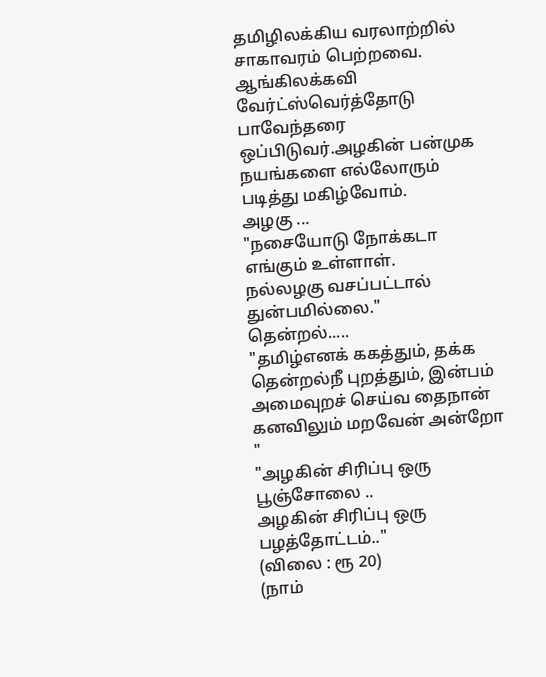தமிழிலக்கிய வரலாற்றில் சாகாவரம் பெற்றவை.
ஆங்கிலக்கவி வேர்ட்ஸ்வெர்த்தோடு பாவேந்தரை ஒப்பிடுவர்.அழகின் பன்முக நயங்களை எல்லோரும் படித்து மகிழ்வோம்.
அழகு ...
"நசையோடு நோக்கடா எங்கும் உள்ளாள்.
நல்லழகு வசப்பட்டால் துன்பமில்லை."
தென்றல்.....
"தமிழ்எனக் ககத்தும், தக்க
தென்றல்நீ புறத்தும், இன்பம்
அமைவுறச் செய்வ தைநான்
கனவிலும் மறவேன் அன்றோ "
"அழகின் சிரிப்பு ஒரு பூஞ்சோலை ..
அழகின் சிரிப்பு ஒரு பழத்தோட்டம்.."
(விலை : ரூ 20)
(நாம்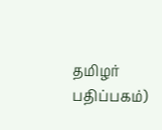தமிழர் பதிப்பகம்)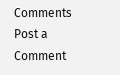Comments
Post a Comment